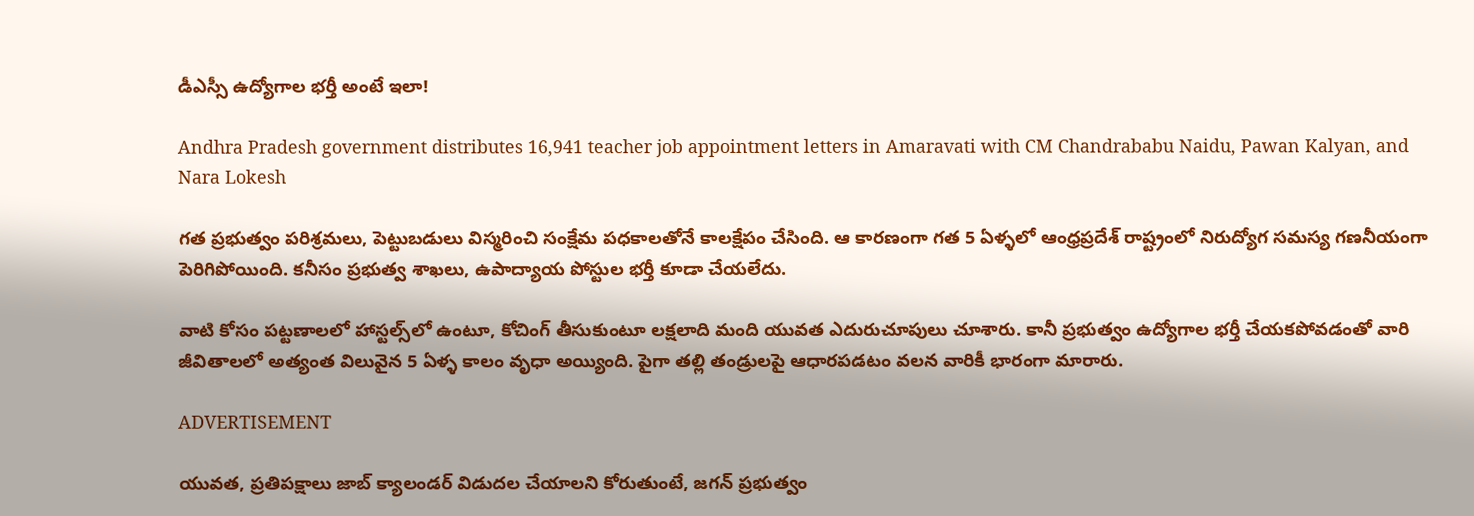డీఎస్సీ ఉద్యోగాల భర్తీ అంటే ఇలా!

Andhra Pradesh government distributes 16,941 teacher job appointment letters in Amaravati with CM Chandrababu Naidu, Pawan Kalyan, and Nara Lokesh

గత ప్రభుత్వం పరిశ్రమలు, పెట్టుబడులు విస్మరించి సంక్షేమ పధకాలతోనే కాలక్షేపం చేసింది. ఆ కారణంగా గత 5 ఏళ్ళలో ఆంధ్రప్రదేశ్‌ రాష్ట్రంలో నిరుద్యోగ సమస్య గణనీయంగా పెరిగిపోయింది. కనీసం ప్రభుత్వ శాఖలు, ఉపాద్యాయ పోస్టుల భర్తీ కూడా చేయలేదు.

వాటి కోసం పట్టణాలలో హాస్టల్స్‌లో ఉంటూ, కోచింగ్ తీసుకుంటూ లక్షలాది మంది యువత ఎదురుచూపులు చూశారు. కానీ ప్రభుత్వం ఉద్యోగాల భర్తీ చేయకపోవడంతో వారి జీవితాలలో అత్యంత విలువైన 5 ఏళ్ళ కాలం వృధా అయ్యింది. పైగా తల్లి తండ్రులపై ఆధారపడటం వలన వారికీ భారంగా మారారు.

ADVERTISEMENT

యువత, ప్రతిపక్షాలు జాబ్ క్యాలండర్ విడుదల చేయాలని కోరుతుంటే, జగన్‌ ప్రభుత్వం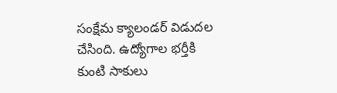సంక్షేమ క్యాలండర్ విడుదల చేసింది. ఉద్యోగాల భర్తీకి కుంటి సాకులు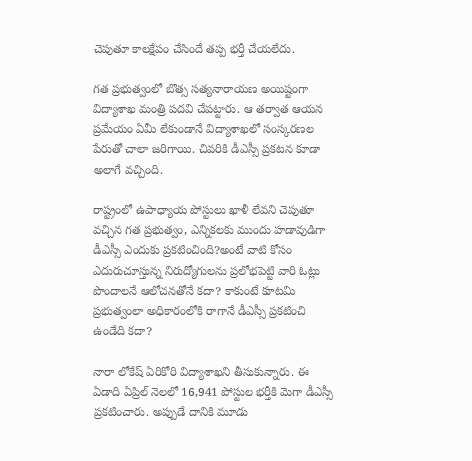చెపుతూ కాలక్షేపం చేసిందే తప్ప భర్తీ చేయలేదు.

గత ప్రభుత్వంలో బొత్స సత్యనారాయణ అయిష్టంగా విద్యాశాఖ మంత్రి పదవి చేపట్టారు. ఆ తర్వాత ఆయన ప్రమేయం ఏమీ లేకుండానే విద్యాశాఖలో సంస్కరణల పేరుతో చాలా జరిగాయి. చివరికి డీఎస్సీ ప్రకటన కూడా అలాగే వచ్చింది.

రాష్ట్రంలో ఉపాధ్యాయ పోస్టులు ఖాళీ లేవని చెపుతూ వచ్చిన గత ప్రభుత్వం, ఎన్నికలకు ముందు హడావుడిగా డీఎస్సీ ఎందుకు ప్రకటించింది?అంటే వాటి కోసం ఎదురుచూస్తున్న నిరుద్యోగులను ప్రలోభపెట్టి వారి ఓట్లు పొందాలనే ఆలోచనతోనే కదా? కాకుంటే కూటమి ప్రభుత్వంలా అధికారంలోకి రాగానే డీఎస్సీ ప్రకటించి ఉండేది కదా?

నారా లోకేష్‌ ఏరికోరి విద్యాశాఖని తీసుకున్నారు. ఈ ఏడాది ఏప్రిల్ నెలలో 16,941 పోస్టుల భర్తీకి మెగా డీఎస్సీ ప్రకటించారు. అప్పుడే దానికి మూడు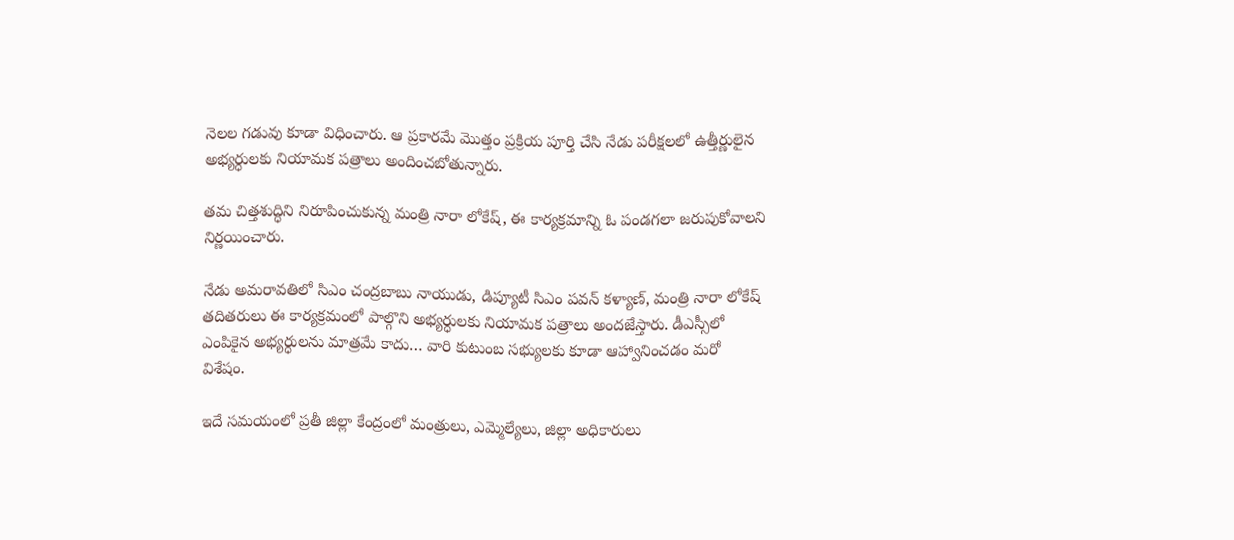నెలల గడువు కూడా విధించారు. ఆ ప్రకారమే మొత్తం ప్రక్రియ పూర్తి చేసి నేడు పరీక్షలలో ఉత్తీర్ణులైన అభ్యర్ధులకు నియామక పత్రాలు అందించబోతున్నారు.

తమ చిత్తశుద్ధిని నిరూపించుకున్న మంత్రి నారా లోకేష్‌, ఈ కార్యక్రమాన్ని ఓ పండగలా జరుపుకోవాలని నిర్ణయించారు.

నేడు అమరావతిలో సిఎం చంద్రబాబు నాయుడు, డిప్యూటీ సిఎం పవన్‌ కళ్యాణ్‌, మంత్రి నారా లోకేష్‌ తదితరులు ఈ కార్యక్రమంలో పాల్గొని అభ్యర్ధులకు నియామక పత్రాలు అందజేస్తారు. డీఎస్సీలో ఎంపికైన అభ్యర్ధులను మాత్రమే కాదు… వారి కుటుంబ సభ్యులకు కూడా ఆహ్వానించడం మరో విశేషం.

ఇదే సమయంలో ప్రతీ జిల్లా కేంద్రంలో మంత్రులు, ఎమ్మెల్యేలు, జిల్లా అధికారులు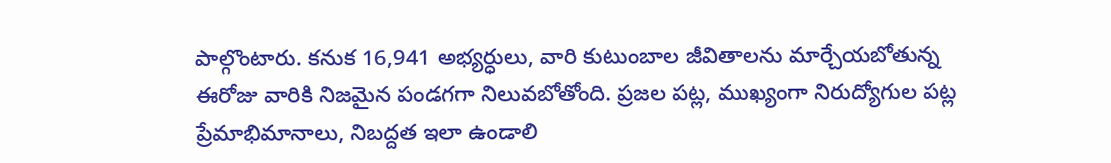పాల్గొంటారు. కనుక 16,941 అభ్యర్ధులు, వారి కుటుంబాల జీవితాలను మార్చేయబోతున్న ఈరోజు వారికి నిజమైన పండగగా నిలువబోతోంది. ప్రజల పట్ల, ముఖ్యంగా నిరుద్యోగుల పట్ల ప్రేమాభిమానాలు, నిబద్దత ఇలా ఉండాలి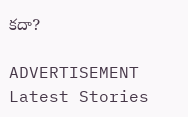కదా?

ADVERTISEMENT
Latest Stories